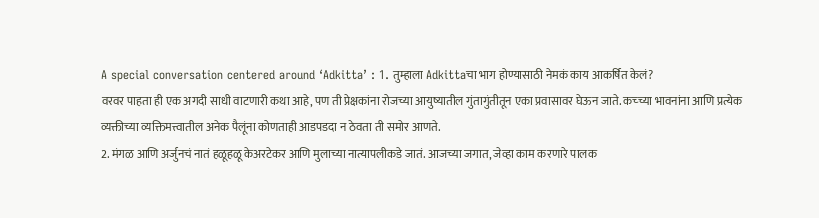A special conversation centered around ‘Adkitta’ : 1. तुम्हाला Adkittaचा भाग होण्यासाठी नेमकं काय आकर्षित केलं?
वरवर पाहता ही एक अगदी साधी वाटणारी कथा आहे, पण ती प्रेक्षकांना रोजच्या आयुष्यातील गुंतागुंतीतून एका प्रवासावर घेऊन जाते. कच्च्या भावनांना आणि प्रत्येक व्यक्तीच्या व्यक्तिमत्त्वातील अनेक पैलूंना कोणताही आडपडदा न ठेवता ती समोर आणते.
2. मंगळ आणि अर्जुनचं नातं हळूहळू केअरटेकर आणि मुलाच्या नात्यापलीकडे जातं. आजच्या जगात, जेव्हा काम करणारे पालक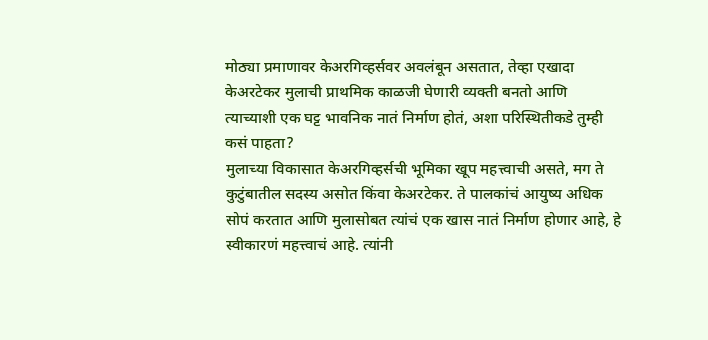मोठ्या प्रमाणावर केअरगिव्हर्सवर अवलंबून असतात, तेव्हा एखादा केअरटेकर मुलाची प्राथमिक काळजी घेणारी व्यक्ती बनतो आणि त्याच्याशी एक घट्ट भावनिक नातं निर्माण होतं, अशा परिस्थितीकडे तुम्ही कसं पाहता?
मुलाच्या विकासात केअरगिव्हर्सची भूमिका खूप महत्त्वाची असते, मग ते कुटुंबातील सदस्य असोत किंवा केअरटेकर. ते पालकांचं आयुष्य अधिक सोपं करतात आणि मुलासोबत त्यांचं एक खास नातं निर्माण होणार आहे, हे स्वीकारणं महत्त्वाचं आहे. त्यांनी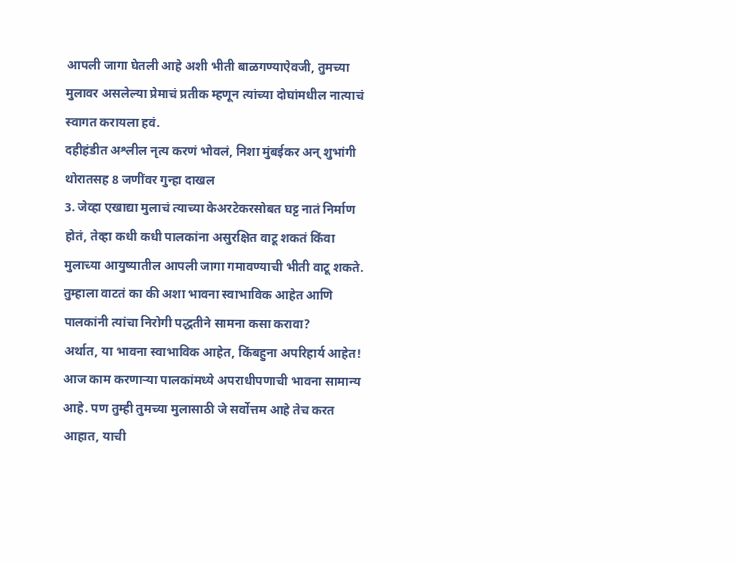आपली जागा घेतली आहे अशी भीती बाळगण्याऐवजी, तुमच्या मुलावर असलेल्या प्रेमाचं प्रतीक म्हणून त्यांच्या दोघांमधील नात्याचं स्वागत करायला हवं.
दहीहंडीत अश्लील नृत्य करणं भोवलं, निशा मुंबईकर अन् शुभांगी थोरातसह 8 जणींवर गुन्हा दाखल
3. जेव्हा एखाद्या मुलाचं त्याच्या केअरटेकरसोबत घट्ट नातं निर्माण होतं, तेव्हा कधी कधी पालकांना असुरक्षित वाटू शकतं किंवा मुलाच्या आयुष्यातील आपली जागा गमावण्याची भीती वाटू शकते. तुम्हाला वाटतं का की अशा भावना स्वाभाविक आहेत आणि पालकांनी त्यांचा निरोगी पद्धतीने सामना कसा करावा?
अर्थात, या भावना स्वाभाविक आहेत, किंबहुना अपरिहार्य आहेत! आज काम करणाऱ्या पालकांमध्ये अपराधीपणाची भावना सामान्य आहे. पण तुम्ही तुमच्या मुलासाठी जे सर्वोत्तम आहे तेच करत आहात, याची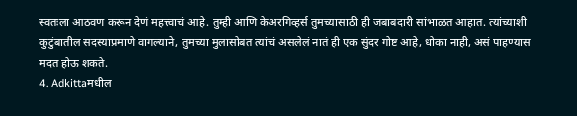स्वतःला आठवण करून देणं महत्त्वाचं आहे. तुम्ही आणि केअरगिव्हर्स तुमच्यासाठी ही जबाबदारी सांभाळत आहात. त्यांच्याशी कुटुंबातील सदस्याप्रमाणे वागल्याने, तुमच्या मुलासोबत त्यांचं असलेलं नातं ही एक सुंदर गोष्ट आहे, धोका नाही, असं पाहण्यास मदत होऊ शकते.
4. Adkittaमधील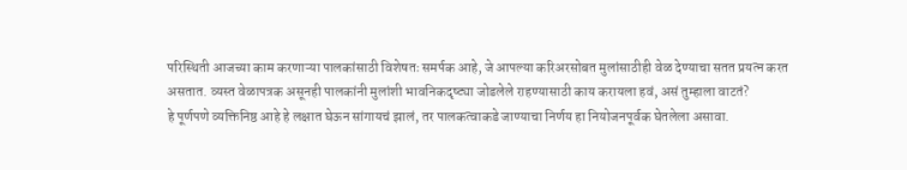परिस्थिती आजच्या काम करणाऱ्या पालकांसाठी विशेषतः समर्पक आहे, जे आपल्या करिअरसोबत मुलांसाठीही वेळ देण्याचा सतत प्रयत्न करत असतात. व्यस्त वेळापत्रक असूनही पालकांनी मुलांशी भावनिकदृष्ट्या जोडलेले राहण्यासाठी काय करायला हवं, असं तुम्हाला वाटतं?
हे पूर्णपणे व्यक्तिनिष्ठ आहे हे लक्षात घेऊन सांगायचं झालं, तर पालकत्वाकडे जाण्याचा निर्णय हा नियोजनपूर्वक घेतलेला असावा.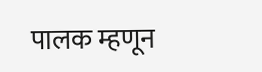पालक म्हणून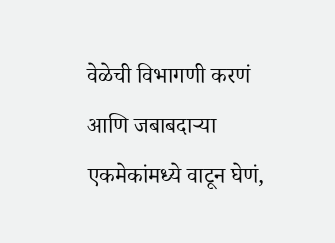वेळेची विभागणी करणं आणि जबाबदाऱ्या एकमेकांमध्ये वाटून घेणं,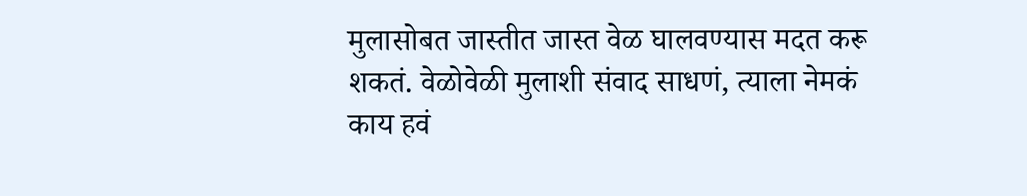मुलासोबत जास्तीत जास्त वेळ घालवण्यास मदत करू शकतं. वेळोवेळी मुलाशी संवाद साधणं, त्याला नेमकं काय हवं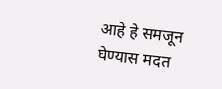आहे हे समजून घेण्यास मदत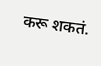करू शकतं.